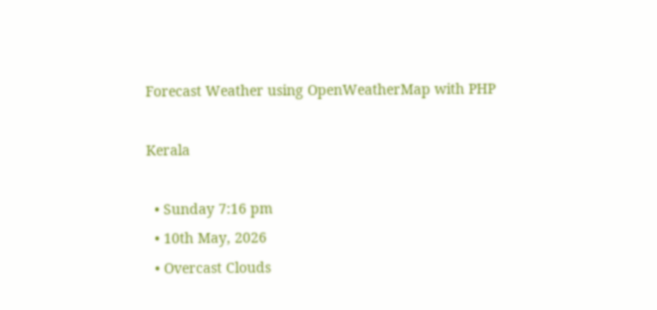Forecast Weather using OpenWeatherMap with PHP

Kerala

  • Sunday 7:16 pm
  • 10th May, 2026
  • Overcast Clouds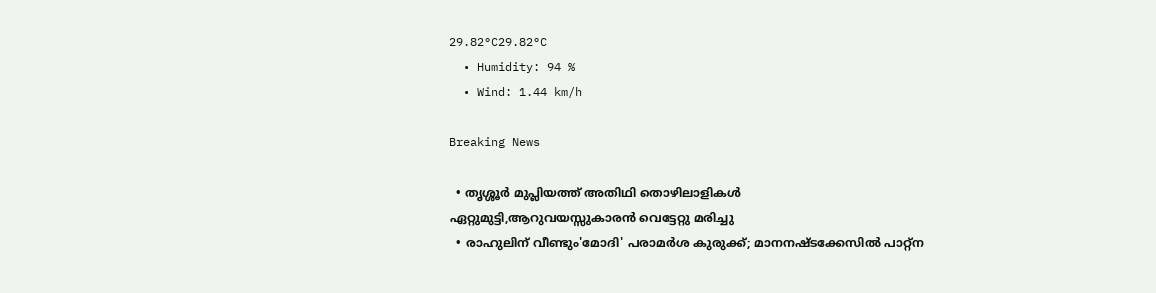29.82°C29.82°C
  • Humidity: 94 %
  • Wind: 1.44 km/h

Breaking News

  • തൃശ്ശൂർ മുപ്ലിയത്ത് അതിഥി തൊഴിലാളികൾ ഏറ്റുമുട്ടി,ആറുവയസ്സുകാരൻ വെട്ടേറ്റു മരിച്ചു
  • രാഹുലിന് വീണ്ടും'മോദി' പരാമര്‍ശ കുരുക്ക്; മാനനഷ്ടക്കേസിൽ പാറ്റ്ന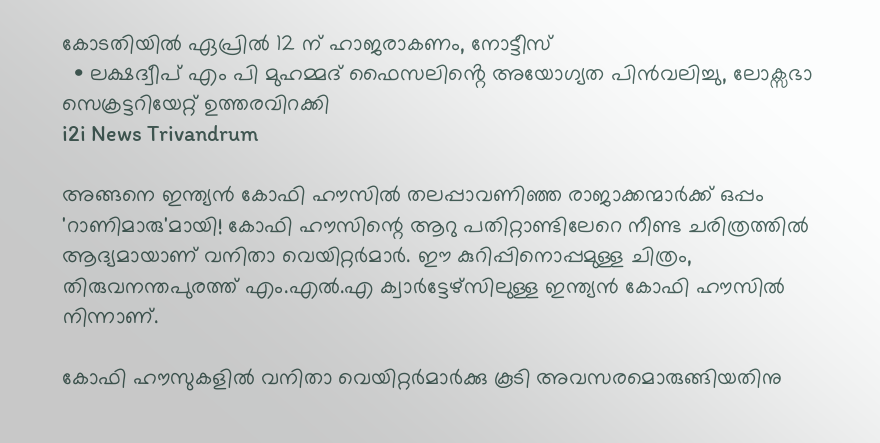കോടതിയിൽ ഏപ്രിൽ 12 ന് ഹാജരാകണം, നോട്ടീസ്
  • ലക്ഷദ്വീപ് എം പി മുഹമ്മദ് ഫൈസലിൻ്റെ അയോഗ്യത പിൻവലിച്ചു, ലോക്സഭാ  സെക്രട്ടറിയേറ്റ് ഉത്തരവിറക്കി
i2i News Trivandrum

അങ്ങനെ ഇന്ത്യന്‍ കോഫി ഹൗസില്‍ തലപ്പാവണിഞ്ഞ രാജാക്കന്മാര്‍ക്ക് ഒപ്പം 'റാണിമാരു'മായി! കോഫി ഹൗസിന്റെ ആറു പതിറ്റാണ്ടിലേറെ നീണ്ട ചരിത്രത്തില്‍ ആദ്യമായാണ് വനിതാ വെയിറ്റര്‍മാര്‍. ഈ കുറിപ്പിനൊപ്പമുള്ള ചിത്രം, തിരുവനന്തപുരത്ത് എം.എല്‍.എ ക്വാര്‍ട്ടേഴ്‌സിലുള്ള ഇന്ത്യന്‍ കോഫി ഹൗസില്‍ നിന്നാണ്.

കോഫി ഹൗസുകളില്‍ വനിതാ വെയിറ്റര്‍മാര്‍ക്കു കൂടി അവസരമൊരുങ്ങിയതിനു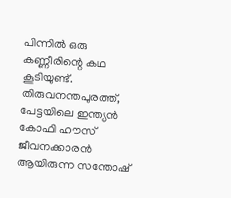പിന്നില്‍ ഒരു കണ്ണീരിന്റെ കഥ കൂടിയുണ്ട്. തിരുവനന്തപുരത്ത്, പേട്ടയിലെ ഇന്ത്യന്‍ കോഫി ഹൗസ് ജീവനക്കാരന്‍ ആയിരുന്ന സന്തോഷ്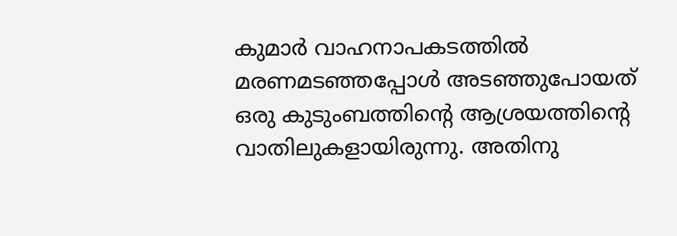കുമാര്‍ വാഹനാപകടത്തില്‍ മരണമടഞ്ഞപ്പോള്‍ അടഞ്ഞുപോയത് ഒരു കുടുംബത്തിന്റെ ആശ്രയത്തിന്റെ വാതിലുകളായിരുന്നു. അതിനു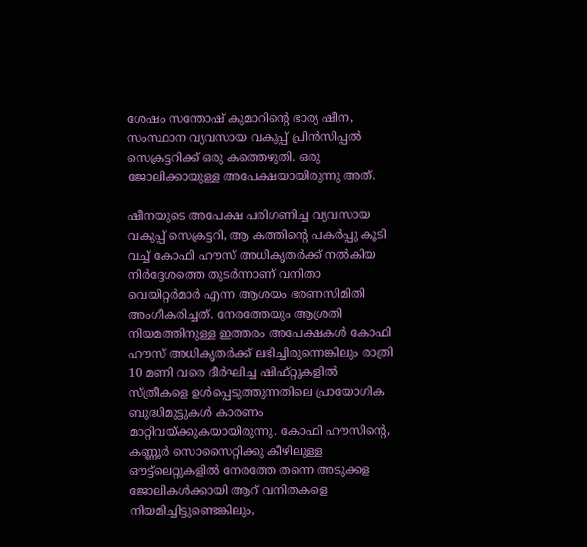ശേഷം സന്തോഷ് കുമാറിന്റെ ഭാര്യ ഷീന, സംസ്ഥാന വ്യവസായ വകുപ്പ് പ്രിന്‍സിപ്പല്‍ സെക്രട്ടറിക്ക് ഒരു കത്തെഴുതി. ഒരു ജോലിക്കായുള്ള അപേക്ഷയായിരുന്നു അത്.

ഷീനയുടെ അപേക്ഷ പരിഗണിച്ച വ്യവസായ വകുപ്പ് സെക്രട്ടറി, ആ കത്തിന്റെ പകര്‍പ്പു കൂടി വച്ച് കോഫി ഹൗസ് അധികൃതര്‍ക്ക് നല്‍കിയ നിര്‍ദ്ദേശത്തെ തുടര്‍ന്നാണ് വനിതാ വെയിറ്റര്‍മാര്‍ എന്ന ആശയം ഭരണസിമിതി അംഗീകരിച്ചത്. നേരത്തേയും ആശ്രതി നിയമത്തിനുള്ള ഇത്തരം അപേക്ഷകള്‍ കോഫി ഹൗസ് അധികൃതര്‍ക്ക് ലഭിച്ചിരുന്നെങ്കിലും രാത്രി 10 മണി വരെ ദീര്‍ഘിച്ച ഷിഫ്റ്റുകളില്‍ സ്ത്രീകളെ ഉള്‍പ്പെടുത്തുന്നതിലെ പ്രായോഗിക ബുദ്ധിമുട്ടുകള്‍ കാരണം മാറ്റിവയ്ക്കുകയായിരുന്നു. കോഫി ഹൗസിന്റെ, കണ്ണൂര്‍ സൊസൈറ്റിക്കു കീഴിലുള്ള ഔട്ട്‌ലെറ്റുകളില്‍ നേരത്തേ തന്നെ അടുക്കള ജോലികള്‍ക്കായി ആറ് വനിതകളെ നിയമിച്ചിട്ടുണ്ടെങ്കിലും,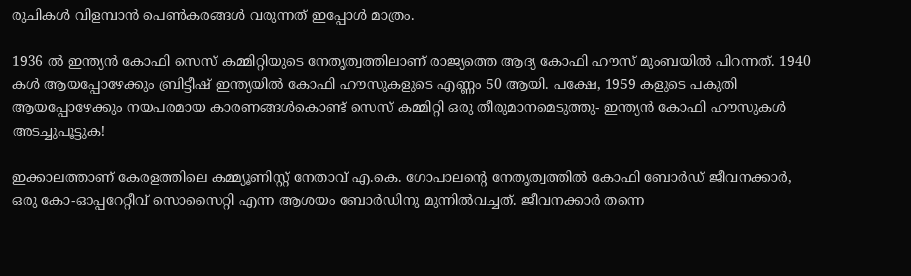രുചികള്‍ വിളമ്പാന്‍ പെണ്‍കരങ്ങള്‍ വരുന്നത് ഇപ്പോള്‍ മാത്രം.

1936 ല്‍ ഇന്ത്യന്‍ കോഫി സെസ് കമ്മിറ്റിയുടെ നേതൃത്വത്തിലാണ് രാജ്യത്തെ ആദ്യ കോഫി ഹൗസ് മുംബയില്‍ പിറന്നത്. 1940 കള്‍ ആയപ്പോഴേക്കും ബ്രിട്ടീഷ് ഇന്ത്യയില്‍ കോഫി ഹൗസുകളുടെ എണ്ണം 50 ആയി. പക്ഷേ, 1959 കളുടെ പകുതി ആയപ്പോഴേക്കും നയപരമായ കാരണങ്ങള്‍കൊണ്ട് സെസ് കമ്മിറ്റി ഒരു തീരുമാനമെടുത്തു- ഇന്ത്യന്‍ കോഫി ഹൗസുകള്‍ അടച്ചുപൂട്ടുക!

ഇക്കാലത്താണ് കേരളത്തിലെ കമ്മ്യൂണിസ്റ്റ് നേതാവ് എ.കെ. ഗോപാലന്റെ നേതൃത്വത്തില്‍ കോഫി ബോര്‍ഡ് ജീവനക്കാര്‍, ഒരു കോ-ഓപ്പറേറ്റീവ് സൊസൈറ്റി എന്ന ആശയം ബോര്‍ഡിനു മുന്നില്‍വച്ചത്. ജീവനക്കാര്‍ തന്നെ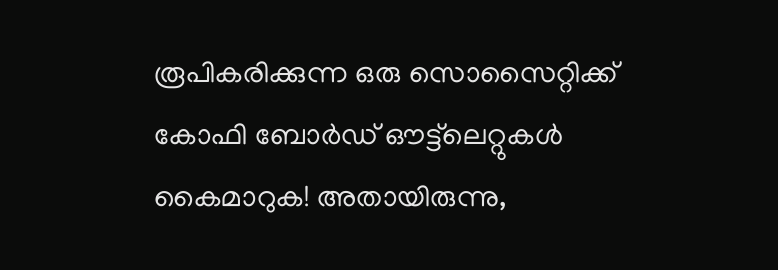രൂപികരിക്കുന്ന ഒരു സൊസൈറ്റിക്ക് കോഫി ബോര്‍ഡ് ഔട്ട്‌ലെറ്റുകള്‍ കൈമാറുക! അതായിരുന്നു,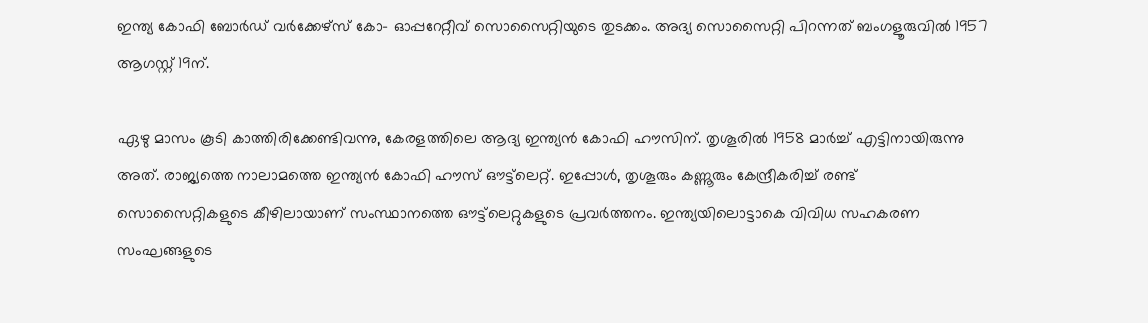ഇന്ത്യ കോഫി ബോര്‍ഡ് വര്‍ക്കേഴ്‌സ് കോ- ഓപ്പറേറ്റീവ് സൊസൈറ്റിയുടെ തുടക്കം. അദ്യ സൊസൈറ്റി പിറന്നത് ബംഗളൂരുവില്‍ 1957 ആഗസ്റ്റ് 19ന്.

ഏഴു മാസം കൂടി കാത്തിരിക്കേണ്ടിവന്നു, കേരളത്തിലെ ആദ്യ ഇന്ത്യന്‍ കോഫി ഹൗസിന്. തൃശൂരില്‍ 1958 മാര്‍ച്ച് എട്ടിനായിരുന്നു അത്. രാജ്യത്തെ നാലാമത്തെ ഇന്ത്യന്‍ കോഫി ഹൗസ് ഔട്ട്‌ലെറ്റ്. ഇപ്പോള്‍, തൃശൂരും കണ്ണൂരും കേന്ദ്രീകരിച്ച് രണ്ട് സൊസൈറ്റികളുടെ കീഴിലായാണ് സംസ്ഥാനത്തെ ഔട്ട്‌ലെറ്റുകളുടെ പ്രവര്‍ത്തനം. ഇന്ത്യയിലൊട്ടാകെ വിവിധ സഹകരണ സംഘങ്ങളുടെ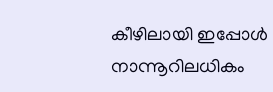കീഴിലായി ഇപ്പോള്‍ നാന്നൂറിലധികം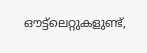ഔട്ട്‌ലെറ്റുകളുണ്ട്,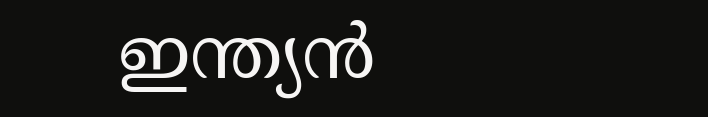ഇന്ത്യന്‍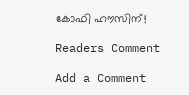കോഫി ഹൗസിന്!

Readers Comment

Add a Comment